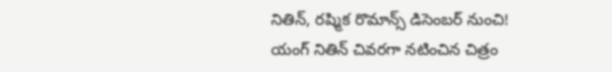నితిన్, రష్మిక రొమాన్స్ డిసెంబర్ నుంచి!
యంగ్ నితిన్ చివరగా నటించిన చిత్రం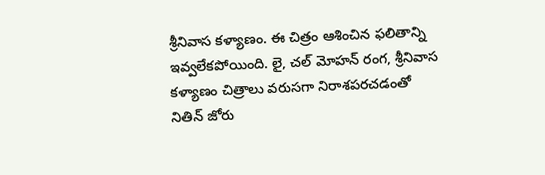శ్రీనివాస కళ్యాణం. ఈ చిత్రం ఆశించిన ఫలితాన్ని ఇవ్వలేకపోయింది. లై, చల్ మోహన్ రంగ, శ్రీనివాస కళ్యాణం చిత్రాలు వరుసగా నిరాశపరచడంతో నితిన్ జోరు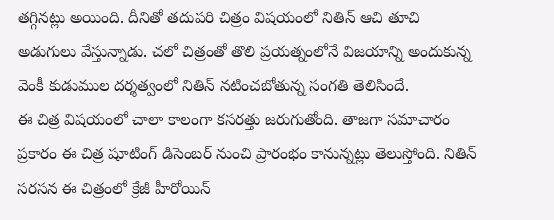తగ్గినట్లు అయింది. దీనితో తదుపరి చిత్రం విషయంలో నితిన్ ఆచి తూచి అడుగులు వేస్తున్నాడు. చలో చిత్రంతో తొలి ప్రయత్నంలోనే విజయాన్ని అందుకున్న వెంకీ కుడుముల దర్శత్వంలో నితిన్ నటించబోతున్న సంగతి తెలిసిందే.
ఈ చిత్ర విషయంలో చాలా కాలంగా కసరత్తు జరుగుతోంది. తాజగా సమాచారం ప్రకారం ఈ చిత్ర షూటింగ్ డిసెంబర్ నుంచి ప్రారంభం కానున్నట్లు తెలుస్తోంది. నితిన్ సరసన ఈ చిత్రంలో క్రేజీ హీరోయిన్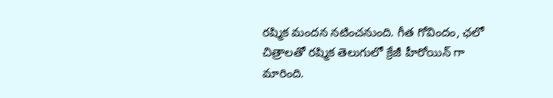రష్మిక మందన నటించనుంది. గీత గోవిందం, ఛలో చిత్రాలతో రష్మిక తెలుగులో క్రేజీ హీరోయిన్ గా మారింది.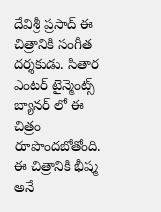దేవిశ్రీ ప్రసాద్ ఈ చిత్రానికి సంగీత దర్శకుడు. సితార ఎంటర్ టైన్మెంట్స్ బ్యానర్ లో ఈ చిత్రం రూపొందబోతోంది. ఈ చిత్రానికి భీష్మ అనే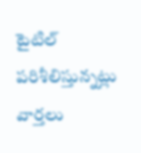టైటిల్ పరిశీలిస్తున్నట్లు వార్తలు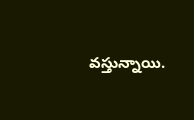వస్తున్నాయి.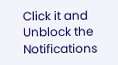Click it and Unblock the Notifications